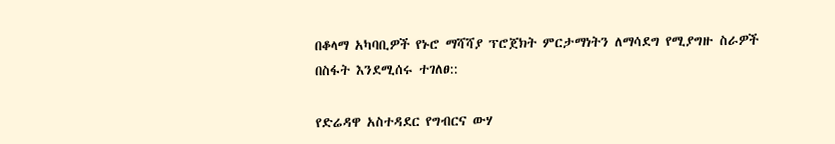በቆላማ አካባቢዎች የኑሮ ማሻሻያ ፕሮጀክት ምርታማነትን ለማሳደግ የሚያግዙ ስራዎች በስፋት እንደሚሰሩ ተገለፀ::

የድሬዳዋ አስተዳደር የግብርና ውሃ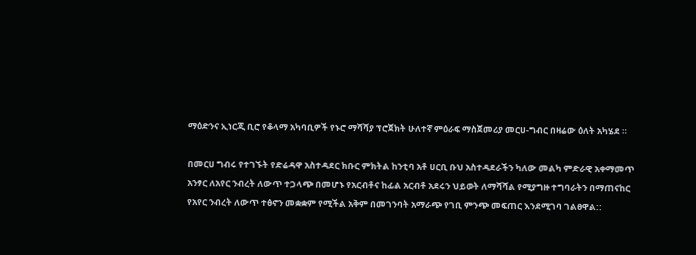ማዕድንና ኢነርጂ ቢሮ የቆላማ አካባቢዎች የኑሮ ማሻሻያ ፕሮጀክት ሁለተኛ ምዕራፍ ማስጀመሪያ መርሀ-ግብር በዛሬው ዕለት አካሄደ ።

በመርሀ ግብሩ የተገኙት የድሬዳዋ አስተዳደር ክቡር ምክትል ከንቲባ አቶ ሀርቢ ቡህ አስተዳደራችን ካለው መልካ ምድራዊ አቀማመጥ አንፃር ለአየር ንብረት ለውጥ ተጋላጭ በመሆኑ የአርብቶና ከፊል አርብቶ አደሩን ህይወት ለማሻሻል የሚያግዙ ተግባራትን በማጠናከር የአየር ንብረት ለውጥ ተፅኖን መቋቋም የሚችል አቅም በመገንባት አማራጭ የገቢ ምንጭ መፍጠር እንደሚገባ ገልፀዋል::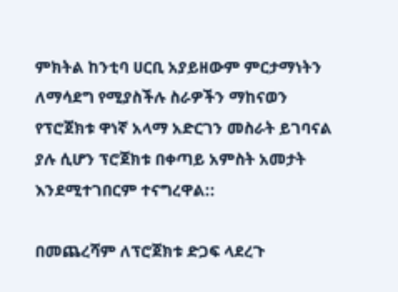ምክትል ከንቲባ ሀርቢ አያይዘውም ምርታማነትን ለማሳደግ የሚያስችሉ ስራዎችን ማከናወን የፕሮጀክቱ ዋነኛ አላማ አድርገን መስራት ይገባናል ያሉ ሲሆን ፕሮጀክቱ በቀጣይ አምስት አመታት እንደሚተገበርም ተናግረዋል::

በመጨረሻም ለፕሮጀክቱ ድጋፍ ላደረጉ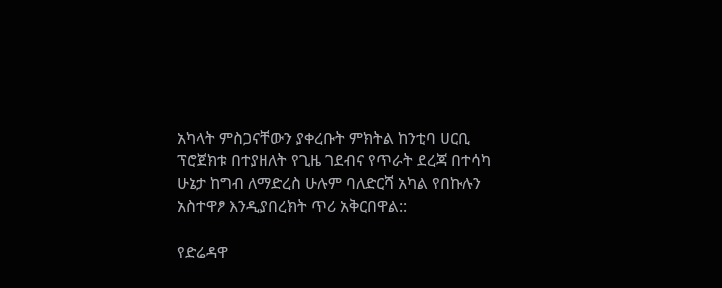አካላት ምስጋናቸውን ያቀረቡት ምክትል ከንቲባ ሀርቢ ፕሮጀክቱ በተያዘለት የጊዜ ገደብና የጥራት ደረጃ በተሳካ ሁኔታ ከግብ ለማድረስ ሁሉም ባለድርሻ አካል የበኩሉን አስተዋፆ እንዲያበረክት ጥሪ አቅርበዋል::

የድሬዳዋ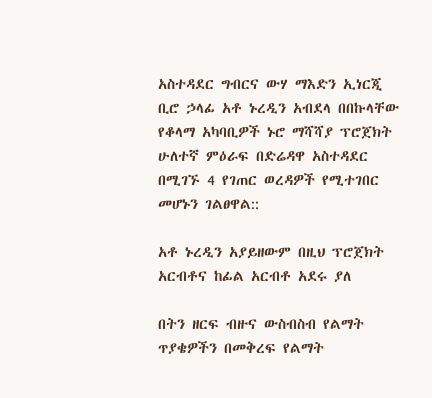አስተዳደር ግብርና ውሃ ማእድን ኢነርጂ ቢሮ ኃላፊ አቶ ኑረዲን አብደላ በበኩላቸው የቆላማ አካባቢዎች ኑሮ ማሻሻያ ፕሮጀክት ሁለተኛ ምዕራፍ በድሬዳዋ አስተዳደር በሚገኙ 4 የገጠር ወረዳዎች የሚተገበር መሆኑን ገልፀዋል::

አቶ ኑረዲን አያይዘውም በዚህ ፕሮጀክት አርብቶና ከፊል አርብቶ አደሩ ያለ

በትን ዘርፍ ብዙና ውስብስብ የልማት ጥያቄዎችን በመቅረፍ የልማት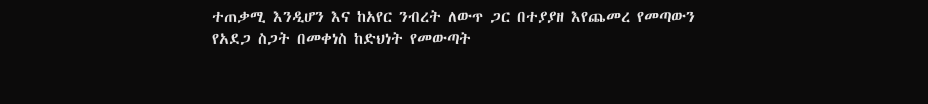ተጠቃሚ እንዲሆን እና ከአየር ንብረት ለውጥ ጋር በተያያዘ እየጨመረ የመጣውን የአደጋ ስጋት በመቀነስ ከድህነት የመውጣት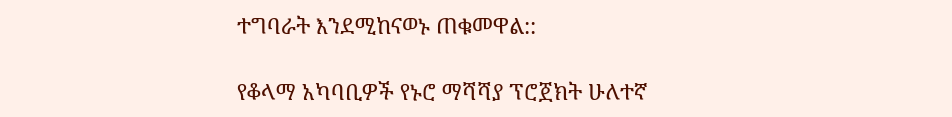ተግባራት እንደሚከናወኑ ጠቁመዋል::

የቆላማ አካባቢዎች የኑሮ ማሻሻያ ፕሮጀክት ሁለተኛ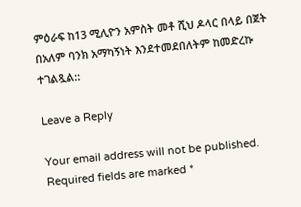ምዕራፍ ከ13 ሚሊዮን አምስት መቶ ሺህ ዶላር በላይ በጀት በአለም ባንክ አማካኝነት እንደተመደበለትም ከመድረኩ ተገልጿል::

Leave a Reply

Your email address will not be published. Required fields are marked *